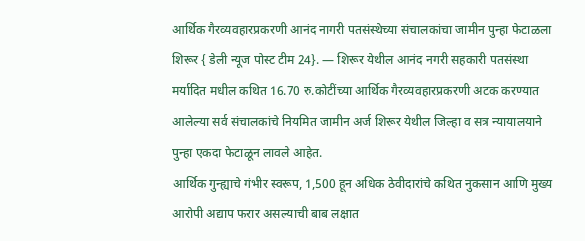आर्थिक गैरव्यवहारप्रकरणी आनंद नागरी पतसंस्थेच्या संचालकांचा जामीन पुन्हा फेटाळला
शिरूर { डेली न्यूज पोस्ट टीम 24}. — शिरूर येथील आनंद नगरी सहकारी पतसंस्था मर्यादित मधील कथित 16.70 रु.कोटींच्या आर्थिक गैरव्यवहारप्रकरणी अटक करण्यात आलेल्या सर्व संचालकांचे नियमित जामीन अर्ज शिरूर येथील जिल्हा व सत्र न्यायालयाने पुन्हा एकदा फेटाळून लावले आहेत.
आर्थिक गुन्ह्याचे गंभीर स्वरूप, 1,500 हून अधिक ठेवीदारांचे कथित नुकसान आणि मुख्य आरोपी अद्याप फरार असल्याची बाब लक्षात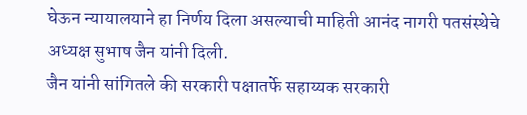घेऊन न्यायालयाने हा निर्णय दिला असल्याची माहिती आनंद नागरी पतसंस्थेचे अध्यक्ष सुभाष जैन यांनी दिली.
जैन यांनी सांगितले की सरकारी पक्षातर्फे सहाय्यक सरकारी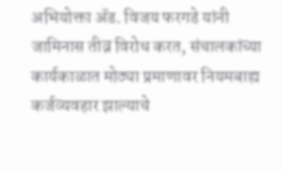अभियोक्ता ॲड. विजय फरगडे यांनी जामिनास तीव्र विरोध करत, संचालकांच्या कार्यकाळात मोठ्या प्रमाणावर नियमबाह्य कर्जव्यवहार झाल्याचे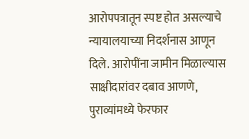आरोपपत्रातून स्पष्ट होत असल्याचे न्यायालयाच्या निदर्शनास आणून दिले. आरोपींना जामीन मिळाल्यास साक्षीदारांवर दबाव आणणे, पुराव्यांमध्ये फेरफार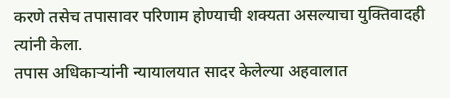करणे तसेच तपासावर परिणाम होण्याची शक्यता असल्याचा युक्तिवादही त्यांनी केला.
तपास अधिकाऱ्यांनी न्यायालयात सादर केलेल्या अहवालात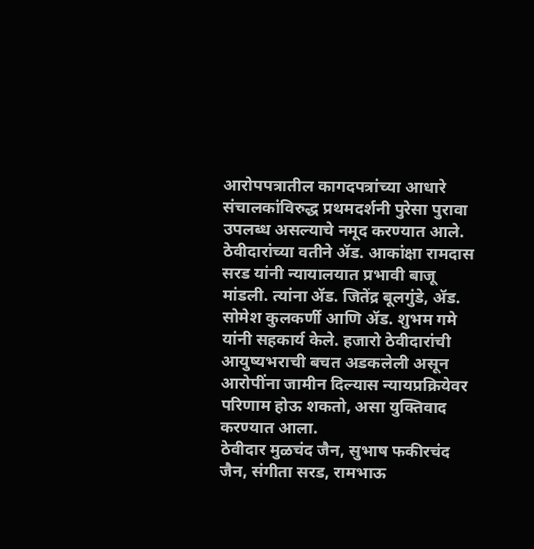आरोपपत्रातील कागदपत्रांच्या आधारे संचालकांविरुद्ध प्रथमदर्शनी पुरेसा पुरावा उपलब्ध असल्याचे नमूद करण्यात आले.
ठेवीदारांच्या वतीने ॲड. आकांक्षा रामदास सरड यांनी न्यायालयात प्रभावी बाजू मांडली. त्यांना ॲड. जितेंद्र बूलगुंडे, ॲड. सोमेश कुलकर्णी आणि ॲड. शुभम गमे यांनी सहकार्य केले. हजारो ठेवीदारांची आयुष्यभराची बचत अडकलेली असून आरोपींना जामीन दिल्यास न्यायप्रक्रियेवर परिणाम होऊ शकतो, असा युक्तिवाद करण्यात आला.
ठेवीदार मुळचंद जैन, सुभाष फकीरचंद जैन, संगीता सरड, रामभाऊ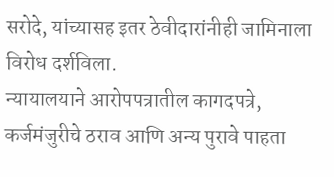सरोदे, यांच्यासह इतर ठेवीदारांनीही जामिनाला विरोध दर्शविला.
न्यायालयाने आरोपपत्रातील कागदपत्रे, कर्जमंजुरीचे ठराव आणि अन्य पुरावे पाहता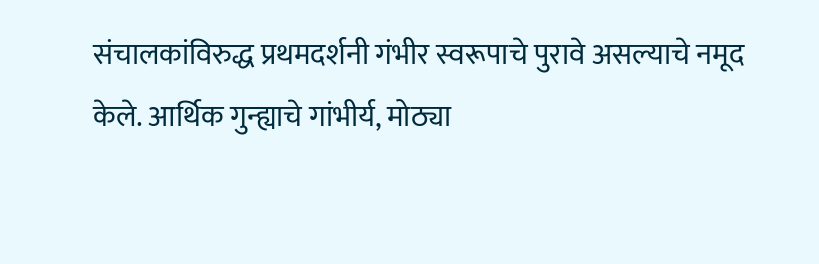संचालकांविरुद्ध प्रथमदर्शनी गंभीर स्वरूपाचे पुरावे असल्याचे नमूद केले. आर्थिक गुन्ह्याचे गांभीर्य, मोठ्या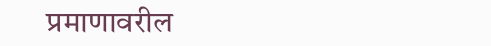प्रमाणावरील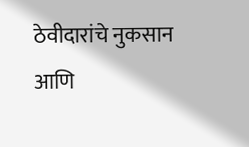ठेवीदारांचे नुकसान
आणि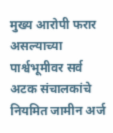मुख्य आरोपी फरार असल्याच्या पार्श्वभूमीवर सर्व अटक संचालकांचे नियमित जामीन अर्ज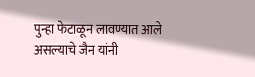पुन्हा फेटाळून लावण्यात आले असल्याचे जैन यांनी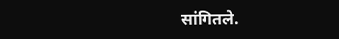सांगितले.